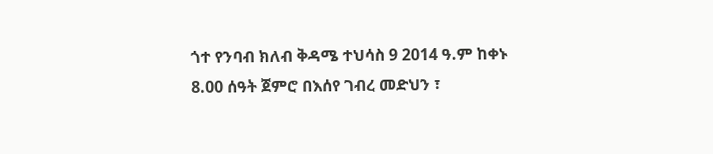ጎተ የንባብ ክለብ ቅዳሜ ተህሳስ 9 2014 ዓ.ም ከቀኑ 8.00 ሰዓት ጀምሮ በእሰየ ገብረ መድህን ፣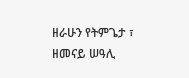ዘራሁን የትምጌታ ፣ ዘመናይ ሠዓሊ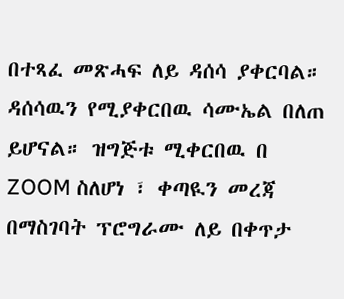በተጻፈ መጽሓፍ ለይ ዳሰሳ ያቀርባል። ዳሰሳዉን የሚያቀርበዉ ሳሙኤል በለጠ ይሆናል። ዝግጅቱ ሚቀርበዉ በ ZOOM ስለሆነ ፣ ቀጣዪን መረጃ በማስገባት ፕሮግራሙ ለይ በቀጥታ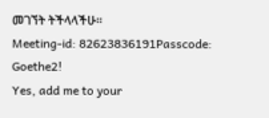መገኘት ትችላላችሁ።
Meeting-id: 82623836191Passcode: Goethe2!
Yes, add me to your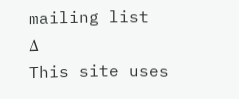mailing list
Δ
This site uses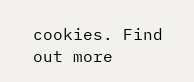cookies. Find out more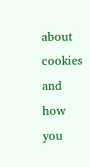about cookies and how you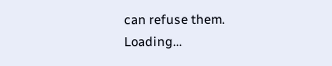can refuse them.
Loading...